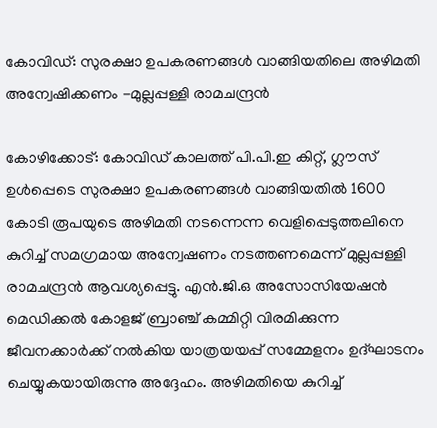കോവിഡ്: സുരക്ഷാ ഉപകരണങ്ങൾ വാങ്ങിയതിലെ അഴിമതി അന്വേഷിക്കണം -മുല്ലപ്പള്ളി രാമചന്ദ്രന്‍

കോഴിക്കോട്: കോവിഡ് കാലത്ത് പി.പി.ഇ കിറ്റ്, ഗ്ലൗസ് ഉള്‍പ്പെടെ സുരക്ഷാ ഉപകരണങ്ങള്‍ വാങ്ങിയതില്‍ 1600 കോടി രൂപയുടെ അഴിമതി നടന്നെന്ന വെളിപ്പെടുത്തലിനെ കുറിച്ച് സമഗ്രമായ അന്വേഷണം നടത്തണമെന്ന് മുല്ലപ്പള്ളി രാമചന്ദ്രന്‍ ആവശ്യപ്പെട്ടു. എന്‍.ജി.ഒ അസോസിയേഷന്‍ മെഡിക്കല്‍ കോളജ് ബ്രാഞ്ച് കമ്മിറ്റി വിരമിക്കുന്ന ജീവനക്കാർക്ക് നൽകിയ യാത്രയയപ്പ് സമ്മേളനം ഉദ്ഘാടനം ചെയ്യുകയായിരുന്നു അദ്ദേഹം. അഴിമതിയെ കുറിച്ച്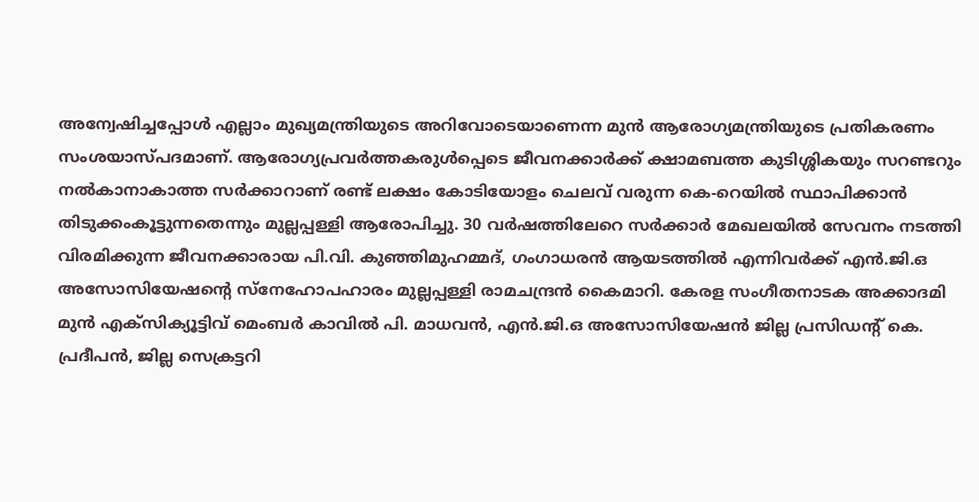അന്വേഷിച്ചപ്പോള്‍ എല്ലാം മുഖ്യമന്ത്രിയുടെ അറിവോടെയാണെന്ന മുന്‍ ആരോഗ്യമന്ത്രിയുടെ പ്രതികരണം സംശയാസ്പദമാണ്. ആരോഗ്യപ്രവര്‍ത്തകരുൾപ്പെടെ ജീവനക്കാര്‍ക്ക് ക്ഷാമബത്ത കുടിശ്ശികയും സറണ്ടറും നല്‍കാനാകാത്ത സര്‍ക്കാറാണ് രണ്ട് ലക്ഷം കോടിയോളം ചെലവ് വരുന്ന കെ-റെയില്‍ സ്ഥാപിക്കാന്‍ തിടുക്കംകൂട്ടുന്നതെന്നും മുല്ലപ്പള്ളി ആരോപിച്ചു. 30 വര്‍ഷത്തിലേറെ സര്‍ക്കാര്‍ മേഖലയില്‍ സേവനം നടത്തി വിരമിക്കുന്ന ജീവനക്കാരായ പി.വി. കുഞ്ഞിമുഹമ്മദ്, ഗംഗാധരന്‍ ആയടത്തില്‍ എന്നിവര്‍ക്ക് എന്‍.ജി.ഒ അസോസിയേഷന്‍റെ സ്നേഹോപഹാരം മുല്ലപ്പള്ളി രാമചന്ദ്രന്‍ കൈമാറി. കേരള സംഗീതനാടക അക്കാദമി മുന്‍ എക്സിക്യൂട്ടിവ് മെംബര്‍ കാവില്‍ പി. മാധവന്‍, എന്‍.ജി.ഒ അസോസിയേഷന്‍ ജില്ല പ്രസിഡന്‍റ് കെ. പ്രദീപന്‍, ജില്ല സെക്രട്ടറി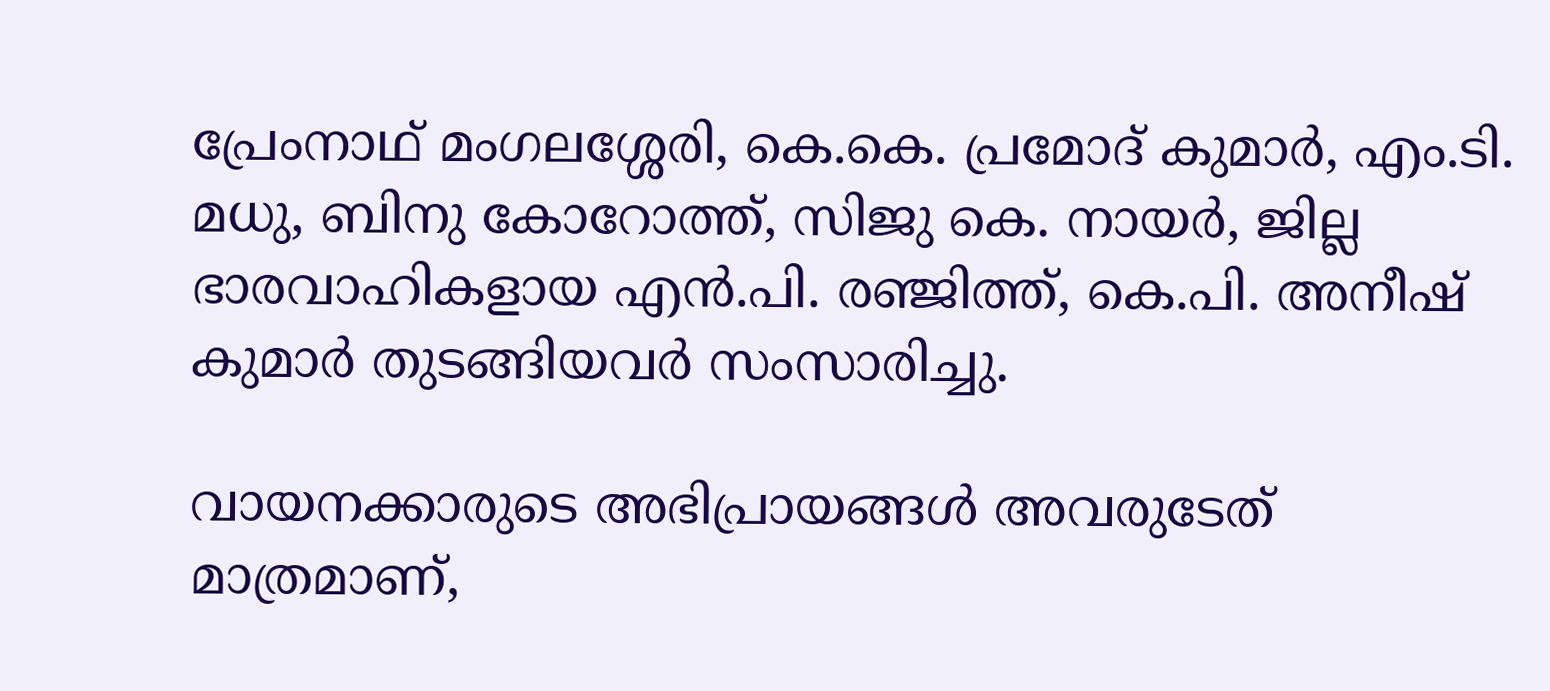പ്രേംനാഥ് മംഗലശ്ശേരി, കെ.കെ. പ്രമോദ് കുമാര്‍, എം.ടി. മധു, ബിനു കോറോത്ത്, സിജു കെ. നായര്‍, ജില്ല ഭാരവാഹികളായ എന്‍.പി. രഞ്ജിത്ത്, കെ.പി. അനീഷ് കുമാര്‍ തുടങ്ങിയവര്‍ സംസാരിച്ചു.

വായനക്കാരുടെ അഭിപ്രായങ്ങള്‍ അവരുടേത് മാത്രമാണ്,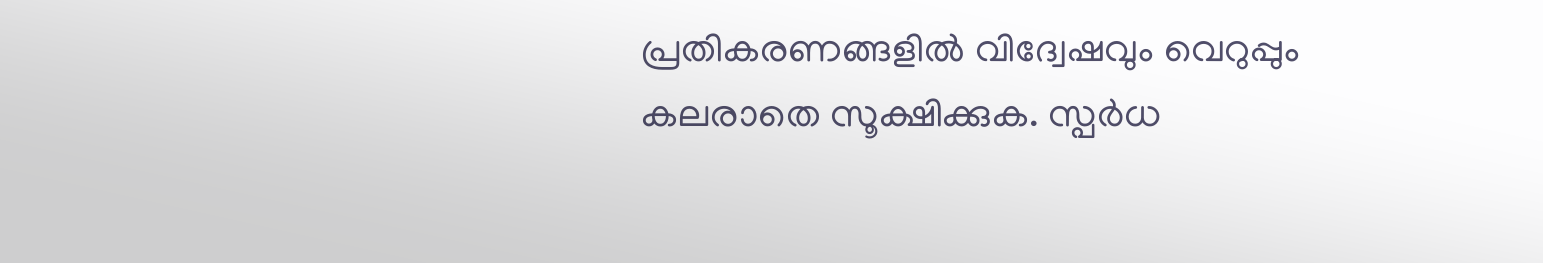പ്രതികരണങ്ങളിൽ വിദ്വേഷവും വെറുപ്പും കലരാതെ സൂക്ഷിക്കുക. സ്പർധ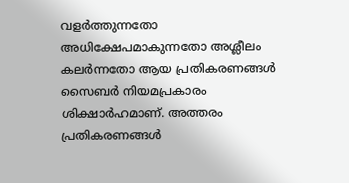വളർത്തുന്നതോ അധിക്ഷേപമാകുന്നതോ അശ്ലീലം കലർന്നതോ ആയ പ്രതികരണങ്ങൾ സൈബർ നിയമപ്രകാരം ശിക്ഷാർഹമാണ്. അത്തരം പ്രതികരണങ്ങൾ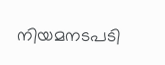നിയമനടപടി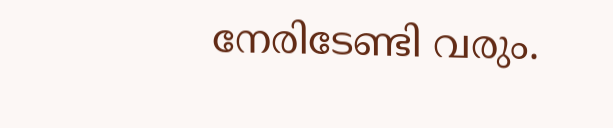നേരിടേണ്ടി വരും.